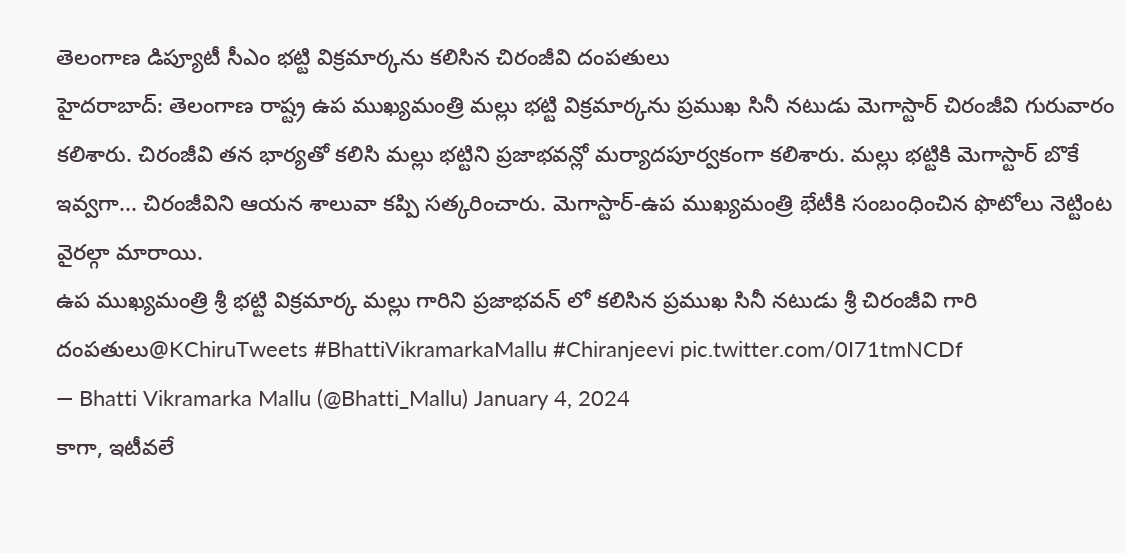తెలంగాణ డిప్యూటీ సీఎం భట్టి విక్రమార్కను కలిసిన చిరంజీవి దంపతులు
హైదరాబాద్: తెలంగాణ రాష్ట్ర ఉప ముఖ్యమంత్రి మల్లు భట్టి విక్రమార్కను ప్రముఖ సినీ నటుడు మెగాస్టార్ చిరంజీవి గురువారం కలిశారు. చిరంజీవి తన భార్యతో కలిసి మల్లు భట్టిని ప్రజాభవన్లో మర్యాదపూర్వకంగా కలిశారు. మల్లు భట్టికి మెగాస్టార్ బొకే ఇవ్వగా... చిరంజీవిని ఆయన శాలువా కప్పి సత్కరించారు. మెగాస్టార్-ఉప ముఖ్యమంత్రి భేటీకి సంబంధించిన ఫొటోలు నెట్టింట వైరల్గా మారాయి.
ఉప ముఖ్యమంత్రి శ్రీ భట్టి విక్రమార్క మల్లు గారిని ప్రజాభవన్ లో కలిసిన ప్రముఖ సినీ నటుడు శ్రీ చిరంజీవి గారి దంపతులు@KChiruTweets #BhattiVikramarkaMallu #Chiranjeevi pic.twitter.com/0I71tmNCDf
— Bhatti Vikramarka Mallu (@Bhatti_Mallu) January 4, 2024
కాగా, ఇటీవలే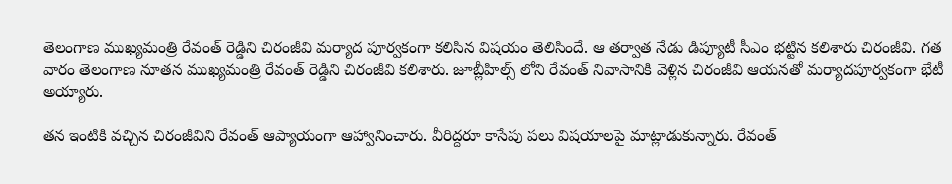తెలంగాణ ముఖ్యమంత్రి రేవంత్ రెడ్డిని చిరంజీవి మర్యాద పూర్వకంగా కలిసిన విషయం తెలిసిందే. ఆ తర్వాత నేడు డిప్యూటీ సీఎం భట్టిన కలిశారు చిరంజీవి. గత వారం తెలంగాణ నూతన ముఖ్యమంత్రి రేవంత్ రెడ్డిని చిరంజీవి కలిశారు. జూబ్లీహిల్స్ లోని రేవంత్ నివాసానికి వెళ్లిన చిరంజీవి ఆయనతో మర్యాదపూర్వకంగా భేటీ అయ్యారు.

తన ఇంటికి వచ్చిన చిరంజీవిని రేవంత్ ఆప్యాయంగా ఆహ్వానించారు. వీరిద్దరూ కాసేపు పలు విషయాలపై మాట్లాడుకున్నారు. రేవంత్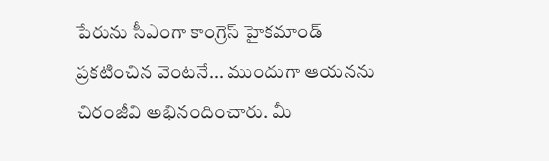పేరును సీఎంగా కాంగ్రెస్ హైకమాండ్ ప్రకటించిన వెంటనే... ముందుగా ఆయనను చిరంజీవి అభినందించారు. మీ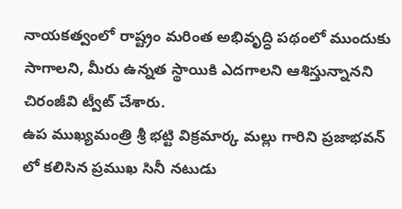నాయకత్వంలో రాష్ట్రం మరింత అభివృద్ధి పథంలో ముందుకు సాగాలని, మీరు ఉన్నత స్థాయికి ఎదగాలని ఆశిస్తున్నానని చిరంజీవి ట్వీట్ చేశారు.
ఉప ముఖ్యమంత్రి శ్రీ భట్టి విక్రమార్క మల్లు గారిని ప్రజాభవన్ లో కలిసిన ప్రముఖ సినీ నటుడు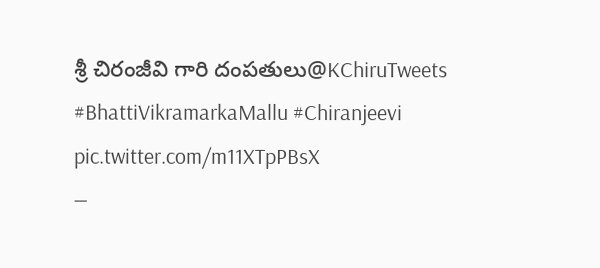శ్రీ చిరంజీవి గారి దంపతులు@KChiruTweets #BhattiVikramarkaMallu #Chiranjeevi pic.twitter.com/m11XTpPBsX
—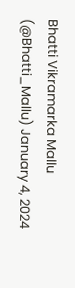Bhatti Vikramarka Mallu (@Bhatti_Mallu) January 4, 2024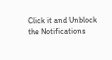Click it and Unblock the Notifications